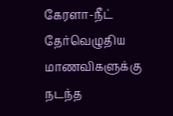கேரளா-நீட் தேர்வெழுதிய மாணவிகளுக்கு நடந்த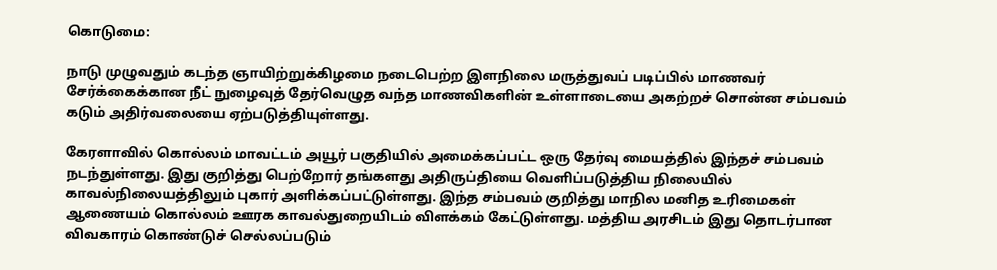கொடுமை:

நாடு முழுவதும் கடந்த ஞாயிற்றுக்கிழமை நடைபெற்ற இளநிலை மருத்துவப் படிப்பில் மாணவர் சேர்க்கைக்கான நீட் நுழைவுத் தேர்வெழுத வந்த மாணவிகளின் உள்ளாடையை அகற்றச் சொன்ன சம்பவம் கடும் அதிர்வலையை ஏற்படுத்தியுள்ளது.

கேரளாவில் கொல்லம் மாவட்டம் அயூர் பகுதியில் அமைக்கப்பட்ட ஒரு தேர்வு மையத்தில் இந்தச் சம்பவம் நடந்துள்ளது. இது குறித்து பெற்றோர் தங்களது அதிருப்தியை வெளிப்படுத்திய நிலையில் காவல்நிலையத்திலும் புகார் அளிக்கப்பட்டுள்ளது. இந்த சம்பவம் குறித்து மாநில மனித உரிமைகள் ஆணையம் கொல்லம் ஊரக காவல்துறையிடம் விளக்கம் கேட்டுள்ளது. மத்திய அரசிடம் இது தொடர்பான விவகாரம் கொண்டுச் செல்லப்படும்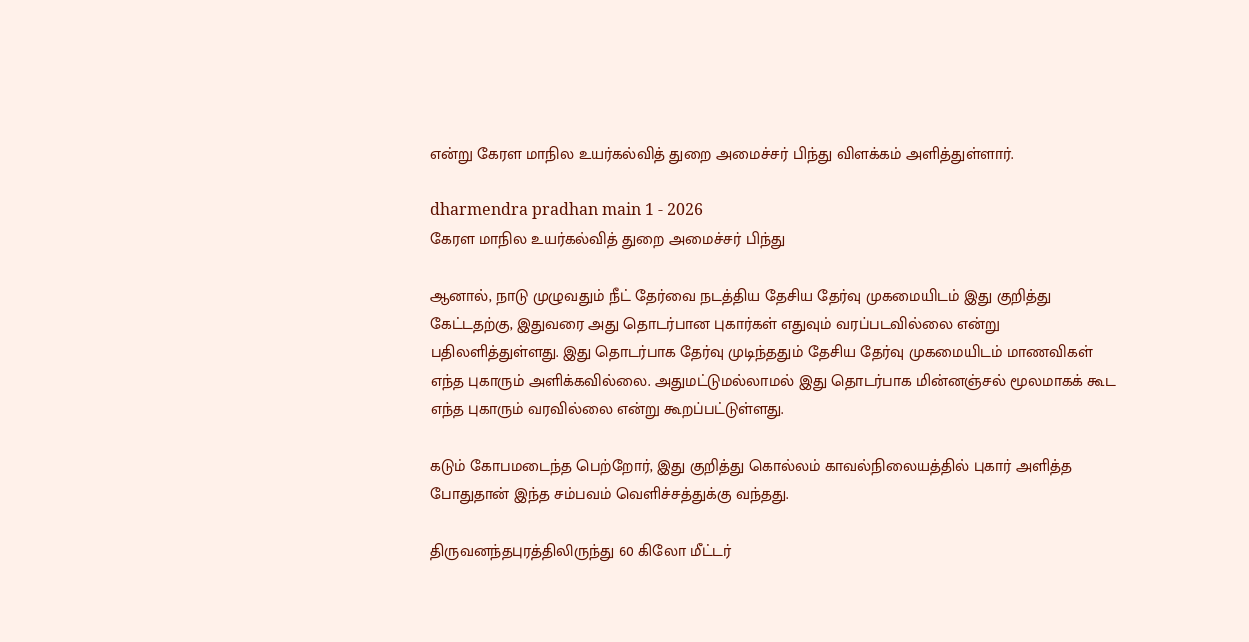என்று கேரள மாநில உயர்கல்வித் துறை அமைச்சர் பிந்து விளக்கம் அளித்துள்ளார்.

dharmendra pradhan main 1 - 2026
கேரள மாநில உயர்கல்வித் துறை அமைச்சர் பிந்து

ஆனால், நாடு முழுவதும் நீட் தேர்வை நடத்திய தேசிய தேர்வு முகமையிடம் இது குறித்து கேட்டதற்கு, இதுவரை அது தொடர்பான புகார்கள் எதுவும் வரப்படவில்லை என்று பதிலளித்துள்ளது. இது தொடர்பாக தேர்வு முடிந்ததும் தேசிய தேர்வு முகமையிடம் மாணவிகள் எந்த புகாரும் அளிக்கவில்லை. அதுமட்டுமல்லாமல் இது தொடர்பாக மின்னஞ்சல் மூலமாகக் கூட எந்த புகாரும் வரவில்லை என்று கூறப்பட்டுள்ளது.

கடும் கோபமடைந்த பெற்றோர், இது குறித்து கொல்லம் காவல்நிலையத்தில் புகார் அளித்த போதுதான் இந்த சம்பவம் வெளிச்சத்துக்கு வந்தது.

திருவனந்தபுரத்திலிருந்து 60 கிலோ மீட்டர்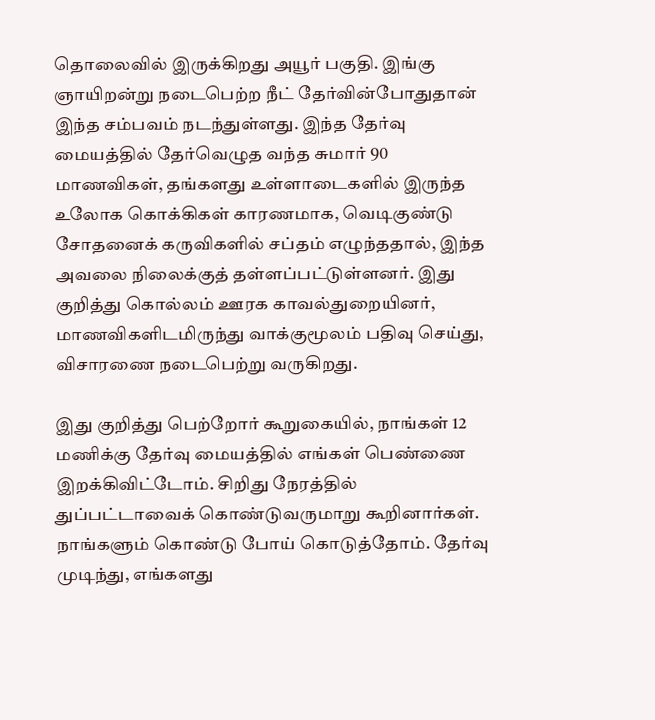தொலைவில் இருக்கிறது அயூர் பகுதி. இங்கு ஞாயிறன்று நடைபெற்ற நீட் தேர்வின்போதுதான் இந்த சம்பவம் நடந்துள்ளது. இந்த தேர்வு மையத்தில் தேர்வெழுத வந்த சுமார் 90 மாணவிகள், தங்களது உள்ளாடைகளில் இருந்த உலோக கொக்கிகள் காரணமாக, வெடிகுண்டு சோதனைக் கருவிகளில் சப்தம் எழுந்ததால், இந்த அவலை நிலைக்குத் தள்ளப்பட்டுள்ளனர். இது குறித்து கொல்லம் ஊரக காவல்துறையினர், மாணவிகளிடமிருந்து வாக்குமூலம் பதிவு செய்து, விசாரணை நடைபெற்று வருகிறது.

இது குறித்து பெற்றோர் கூறுகையில், நாங்கள் 12 மணிக்கு தேர்வு மையத்தில் எங்கள் பெண்ணை இறக்கிவிட்டோம். சிறிது நேரத்தில் துப்பட்டாவைக் கொண்டுவருமாறு கூறினார்கள். நாங்களும் கொண்டு போய் கொடுத்தோம். தேர்வு முடிந்து, எங்களது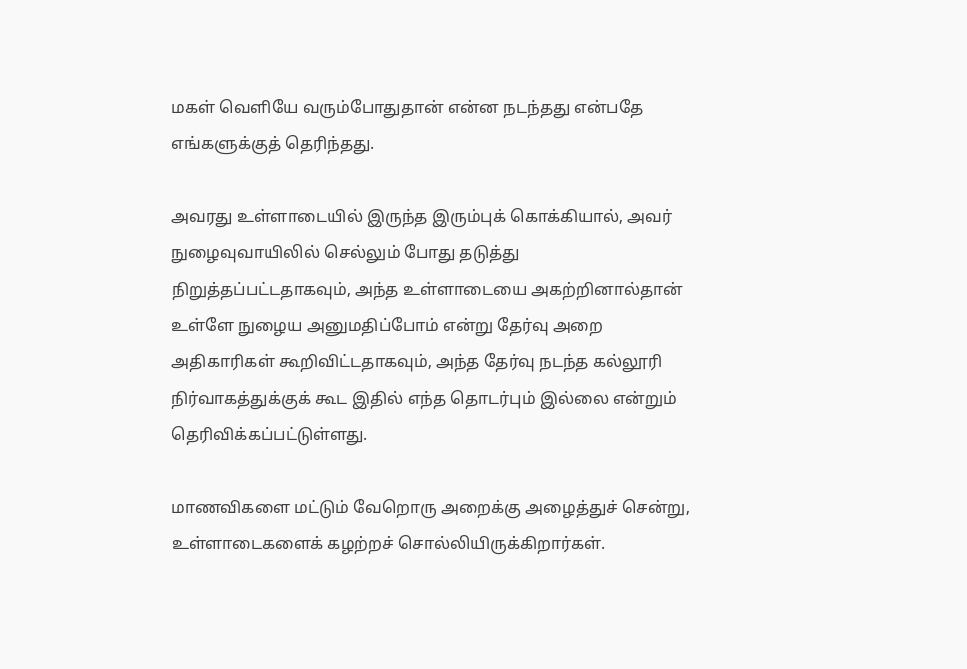மகள் வெளியே வரும்போதுதான் என்ன நடந்தது என்பதே எங்களுக்குத் தெரிந்தது.

அவரது உள்ளாடையில் இருந்த இரும்புக் கொக்கியால், அவர் நுழைவுவாயிலில் செல்லும் போது தடுத்து நிறுத்தப்பட்டதாகவும், அந்த உள்ளாடையை அகற்றினால்தான் உள்ளே நுழைய அனுமதிப்போம் என்று தேர்வு அறை அதிகாரிகள் கூறிவிட்டதாகவும், அந்த தேர்வு நடந்த கல்லூரி நிர்வாகத்துக்குக் கூட இதில் எந்த தொடர்பும் இல்லை என்றும் தெரிவிக்கப்பட்டுள்ளது.

மாணவிகளை மட்டும் வேறொரு அறைக்கு அழைத்துச் சென்று, உள்ளாடைகளைக் கழற்றச் சொல்லியிருக்கிறார்கள்.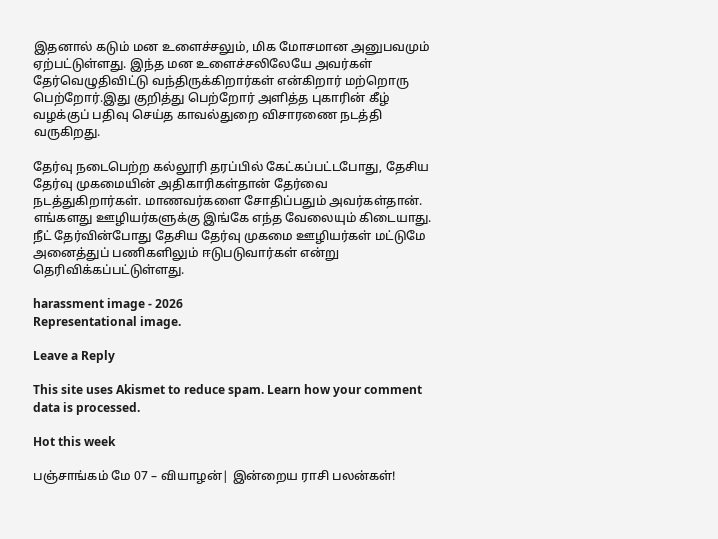இதனால் கடும் மன உளைச்சலும், மிக மோசமான அனுபவமும் ஏற்பட்டுள்ளது. இந்த மன உளைச்சலிலேயே அவர்கள் தேர்வெழுதிவிட்டு வந்திருக்கிறார்கள் என்கிறார் மற்றொரு பெற்றோர்.இது குறித்து பெற்றோர் அளித்த புகாரின் கீழ் வழக்குப் பதிவு செய்த காவல்துறை விசாரணை நடத்தி வருகிறது.

தேர்வு நடைபெற்ற கல்லூரி தரப்பில் கேட்கப்பட்டபோது, தேசிய தேர்வு முகமையின் அதிகாரிகள்தான் தேர்வை நடத்துகிறார்கள். மாணவர்களை சோதிப்பதும் அவர்கள்தான். எங்களது ஊழியர்களுக்கு இங்கே எந்த வேலையும் கிடையாது. நீட் தேர்வின்போது தேசிய தேர்வு முகமை ஊழியர்கள் மட்டுமே அனைத்துப் பணிகளிலும் ஈடுபடுவார்கள் என்று தெரிவிக்கப்பட்டுள்ளது.

harassment image - 2026
Representational image.

Leave a Reply

This site uses Akismet to reduce spam. Learn how your comment data is processed.

Hot this week

பஞ்சாங்கம் மே 07 – வியாழன்| இன்றைய ராசி பலன்கள்!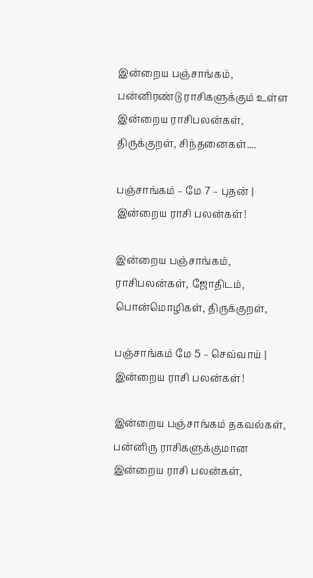இன்றைய பஞ்சாங்கம், பன்னிரண்டு ராசிகளுக்கும் உள்ள இன்றைய ராசிபலன்கள், திருக்குறள், சிந்தனைகள்....

பஞ்சாங்கம் – மே 7 – புதன் | இன்றைய ராசி பலன்கள்!

இன்றைய பஞ்சாங்கம், ராசிபலன்கள், ஜோதிடம், பொன்மொழிகள், திருக்குறள்,

பஞ்சாங்கம் மே 5 – செவ்வாய் | இன்றைய ராசி பலன்கள்!

இன்றைய பஞ்சாங்கம் தகவல்கள், பன்னிரு ராசிகளுக்குமான இன்றைய ராசி பலன்கள்,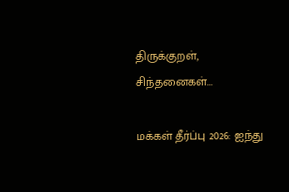திருக்குறள், சிந்தனைகள்...

மக்கள் தீர்ப்பு 2026: ஐந்து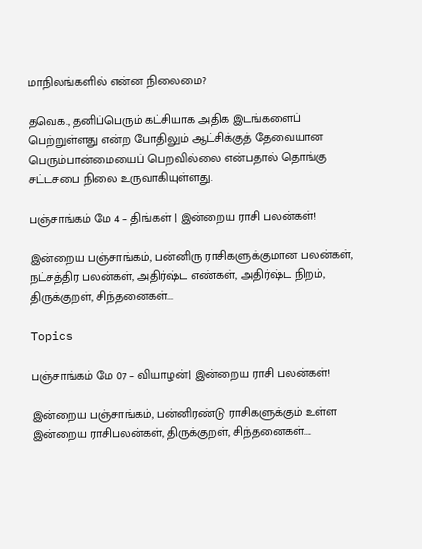மாநிலங்களில் என்ன நிலைமை?

தவெக., தனிப்பெரும் கட்சியாக அதிக இடங்களைப் பெற்றுள்ளது என்ற போதிலும் ஆட்சிக்குத் தேவையான பெரும்பான்மையைப் பெறவில்லை என்பதால் தொங்கு சட்டசபை நிலை உருவாகியுள்ளது.

பஞ்சாங்கம் மே 4 – திங்கள் | இன்றைய ராசி பலன்கள்!

இன்றைய பஞ்சாங்கம், பன்னிரு ராசிகளுக்குமான பலன்கள், நட்சத்திர பலன்கள், அதிர்ஷ்ட எண்கள், அதிர்ஷ்ட நிறம், திருக்குறள், சிந்தனைகள்...

Topics

பஞ்சாங்கம் மே 07 – வியாழன்| இன்றைய ராசி பலன்கள்!

இன்றைய பஞ்சாங்கம், பன்னிரண்டு ராசிகளுக்கும் உள்ள இன்றைய ராசிபலன்கள், திருக்குறள், சிந்தனைகள்....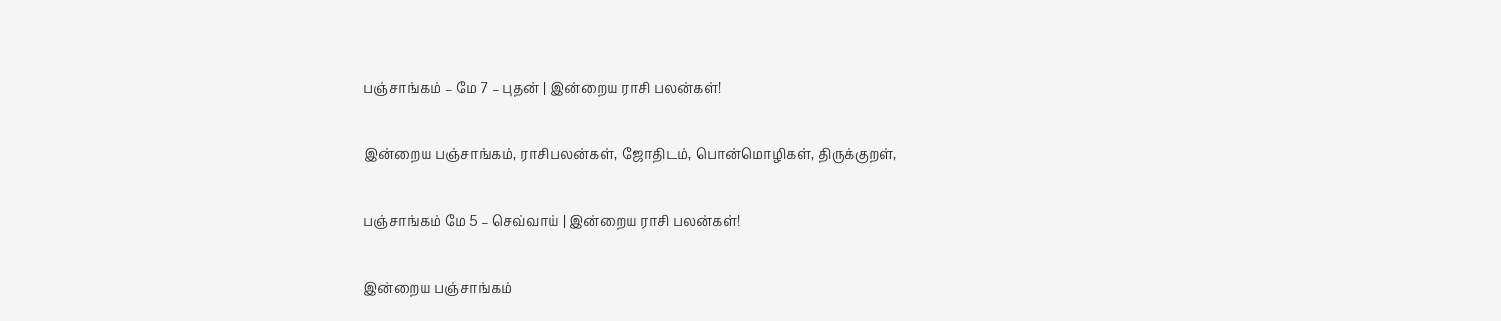பஞ்சாங்கம் – மே 7 – புதன் | இன்றைய ராசி பலன்கள்!

இன்றைய பஞ்சாங்கம், ராசிபலன்கள், ஜோதிடம், பொன்மொழிகள், திருக்குறள்,

பஞ்சாங்கம் மே 5 – செவ்வாய் | இன்றைய ராசி பலன்கள்!

இன்றைய பஞ்சாங்கம்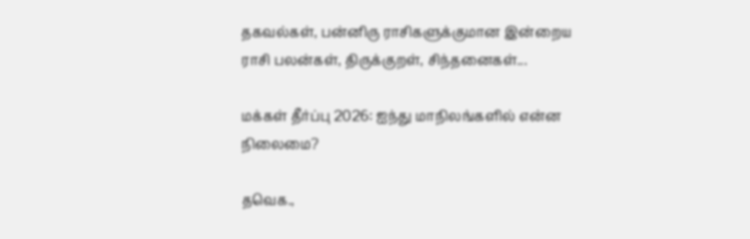தகவல்கள், பன்னிரு ராசிகளுக்குமான இன்றைய ராசி பலன்கள், திருக்குறள், சிந்தனைகள்...

மக்கள் தீர்ப்பு 2026: ஐந்து மாநிலங்களில் என்ன நிலைமை?

தவெக.,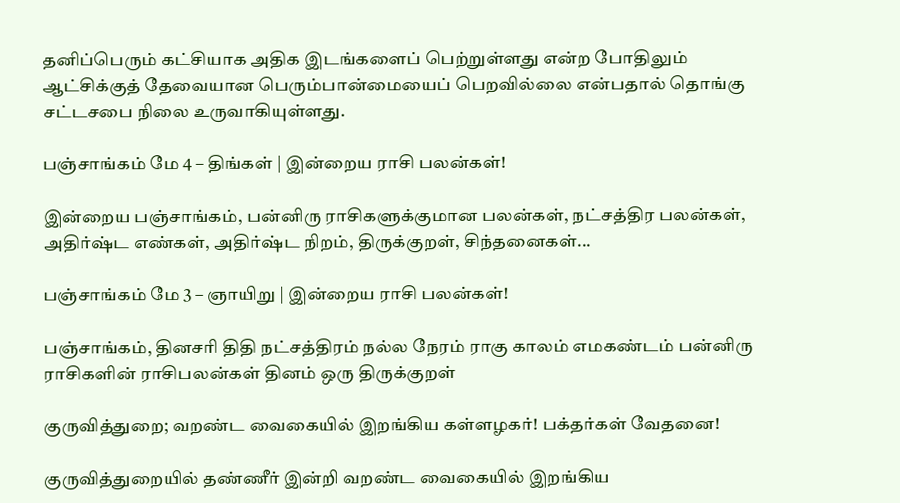தனிப்பெரும் கட்சியாக அதிக இடங்களைப் பெற்றுள்ளது என்ற போதிலும் ஆட்சிக்குத் தேவையான பெரும்பான்மையைப் பெறவில்லை என்பதால் தொங்கு சட்டசபை நிலை உருவாகியுள்ளது.

பஞ்சாங்கம் மே 4 – திங்கள் | இன்றைய ராசி பலன்கள்!

இன்றைய பஞ்சாங்கம், பன்னிரு ராசிகளுக்குமான பலன்கள், நட்சத்திர பலன்கள், அதிர்ஷ்ட எண்கள், அதிர்ஷ்ட நிறம், திருக்குறள், சிந்தனைகள்...

பஞ்சாங்கம் மே 3 – ஞாயிறு | இன்றைய ராசி பலன்கள்!

பஞ்சாங்கம், தினசரி திதி நட்சத்திரம் நல்ல நேரம் ராகு காலம் எமகண்டம் பன்னிரு ராசிகளின் ராசிபலன்கள் தினம் ஒரு திருக்குறள்

குருவித்துறை; வறண்ட வைகையில் இறங்கிய கள்ளழகர்! பக்தர்கள் வேதனை!

குருவித்துறையில் தண்ணீர் இன்றி வறண்ட வைகையில் இறங்கிய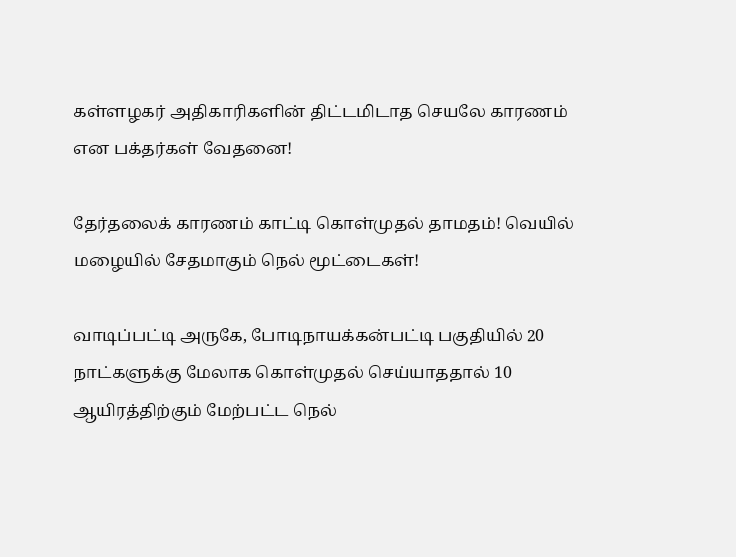கள்ளழகர் அதிகாரிகளின் திட்டமிடாத செயலே காரணம் என பக்தர்கள் வேதனை!

தேர்தலைக் காரணம் காட்டி கொள்முதல் தாமதம்! வெயில் மழையில் சேதமாகும் நெல் மூட்டைகள்!

வாடிப்பட்டி அருகே, போடிநாயக்கன்பட்டி பகுதியில் 20 நாட்களுக்கு மேலாக கொள்முதல் செய்யாததால் 10 ஆயிரத்திற்கும் மேற்பட்ட நெல்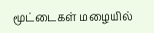மூட்டைகள் மழையில்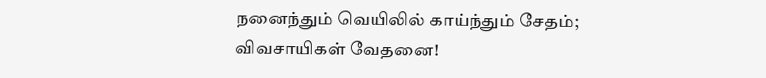நனைந்தும் வெயிலில் காய்ந்தும் சேதம்; விவசாயிகள் வேதனை!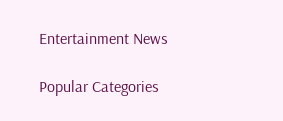Entertainment News

Popular Categories